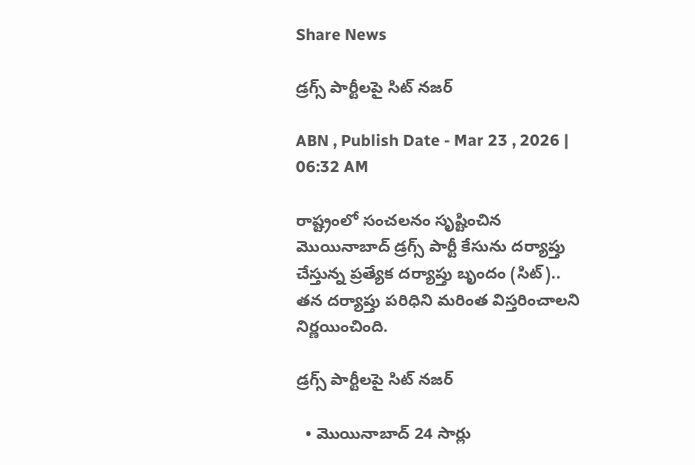Share News

డ్రగ్స్‌ పార్టీలపై సిట్‌ నజర్‌

ABN , Publish Date - Mar 23 , 2026 | 06:32 AM

రాష్ట్రంలో సంచలనం సృష్టించిన మొయినాబాద్‌ డ్రగ్స్‌ పార్టీ కేసును దర్యాప్తు చేస్తున్న ప్రత్యేక దర్యాప్తు బృందం (సిట్‌).. తన దర్యాప్తు పరిధిని మరింత విస్తరించాలని నిర్ణయించింది.

డ్రగ్స్‌ పార్టీలపై సిట్‌ నజర్‌

  • మొయినాబాద్‌ 24 సార్లు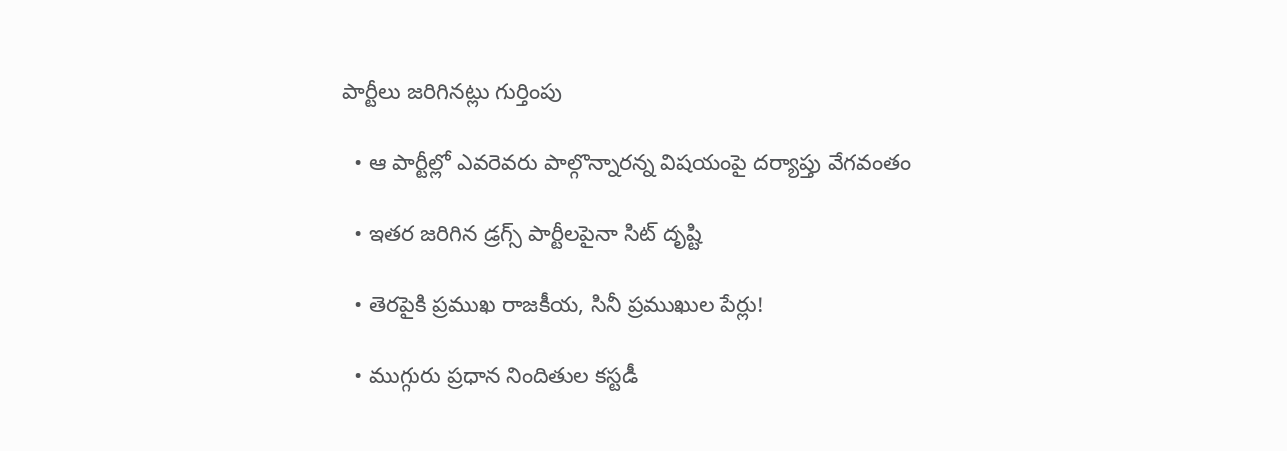పార్టీలు జరిగినట్లు గుర్తింపు

  • ఆ పార్టీల్లో ఎవరెవరు పాల్గొన్నారన్న విషయంపై దర్యాప్తు వేగవంతం

  • ఇతర జరిగిన డ్రగ్స్‌ పార్టీలపైనా సిట్‌ దృష్టి

  • తెరపైకి ప్రముఖ రాజకీయ, సినీ ప్రముఖుల పేర్లు!

  • ముగ్గురు ప్రధాన నిందితుల కస్టడీ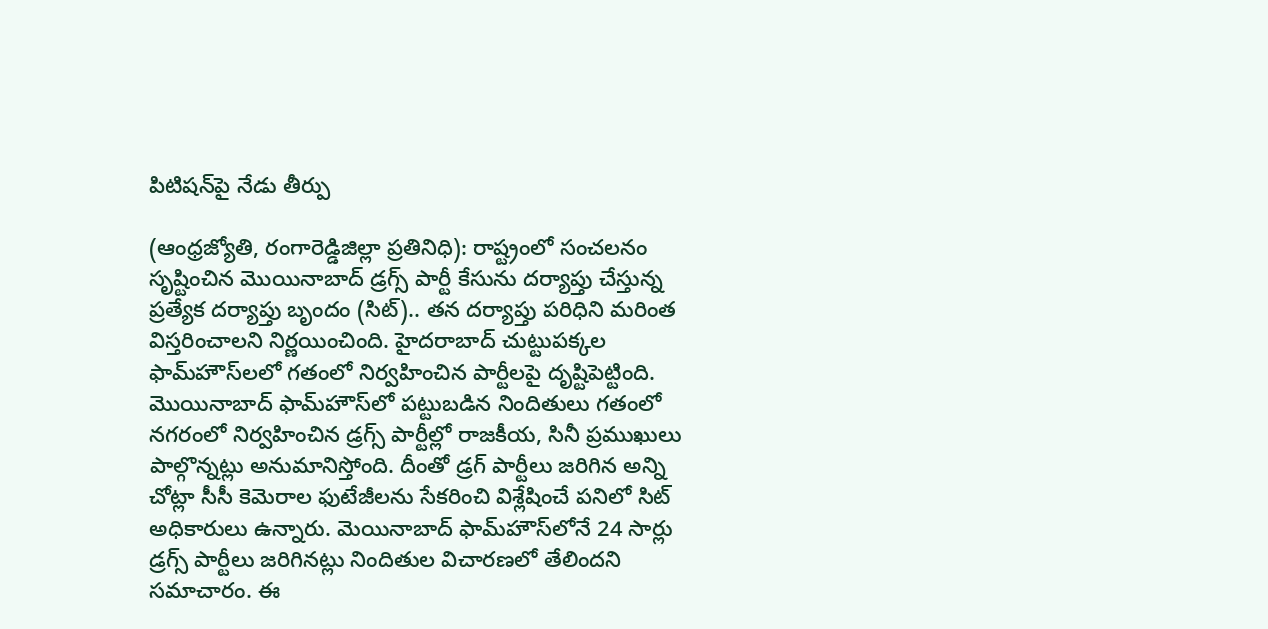పిటిషన్‌పై నేడు తీర్పు

(ఆంధ్రజ్యోతి, రంగారెడ్డిజిల్లా ప్రతినిధి): రాష్ట్రంలో సంచలనం సృష్టించిన మొయినాబాద్‌ డ్రగ్స్‌ పార్టీ కేసును దర్యాప్తు చేస్తున్న ప్రత్యేక దర్యాప్తు బృందం (సిట్‌).. తన దర్యాప్తు పరిధిని మరింత విస్తరించాలని నిర్ణయించింది. హైదరాబాద్‌ చుట్టుపక్కల ఫామ్‌హౌస్‌లలో గతంలో నిర్వహించిన పార్టీలపై దృష్టిపెట్టింది. మొయినాబాద్‌ ఫామ్‌హౌస్‌లో పట్టుబడిన నిందితులు గతంలో నగరంలో నిర్వహించిన డ్రగ్స్‌ పార్టీల్లో రాజకీయ, సినీ ప్రముఖులు పాల్గొన్నట్లు అనుమానిస్తోంది. దీంతో డ్రగ్‌ పార్టీలు జరిగిన అన్ని చోట్లా సీసీ కెమెరాల ఫుటేజీలను సేకరించి విశ్లేషించే పనిలో సిట్‌ అధికారులు ఉన్నారు. మెయినాబాద్‌ ఫామ్‌హౌస్‌లోనే 24 సార్లు డ్రగ్స్‌ పార్టీలు జరిగినట్లు నిందితుల విచారణలో తేలిందని సమాచారం. ఈ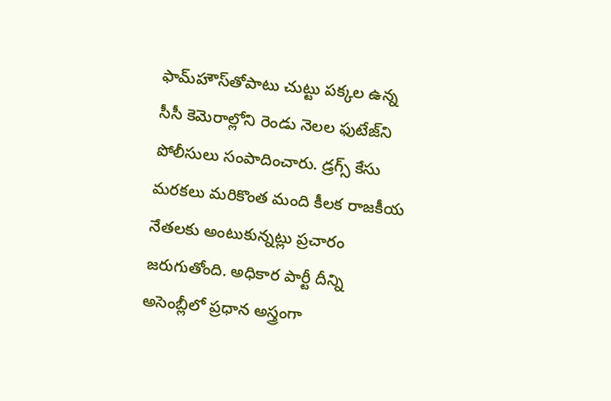ఫామ్‌హౌస్‌తోపాటు చుట్టు పక్కల ఉన్న సీసీ కెమెరాల్లోని రెండు నెలల ఫుటేజ్‌ని పోలీసులు సంపాదించారు. డ్రగ్స్‌ కేసు మరకలు మరికొంత మంది కీలక రాజకీయ నేతలకు అంటుకున్నట్లు ప్రచారం జరుగుతోంది. అధికార పార్టీ దీన్ని అసెంబ్లీలో ప్రధాన అస్త్రంగా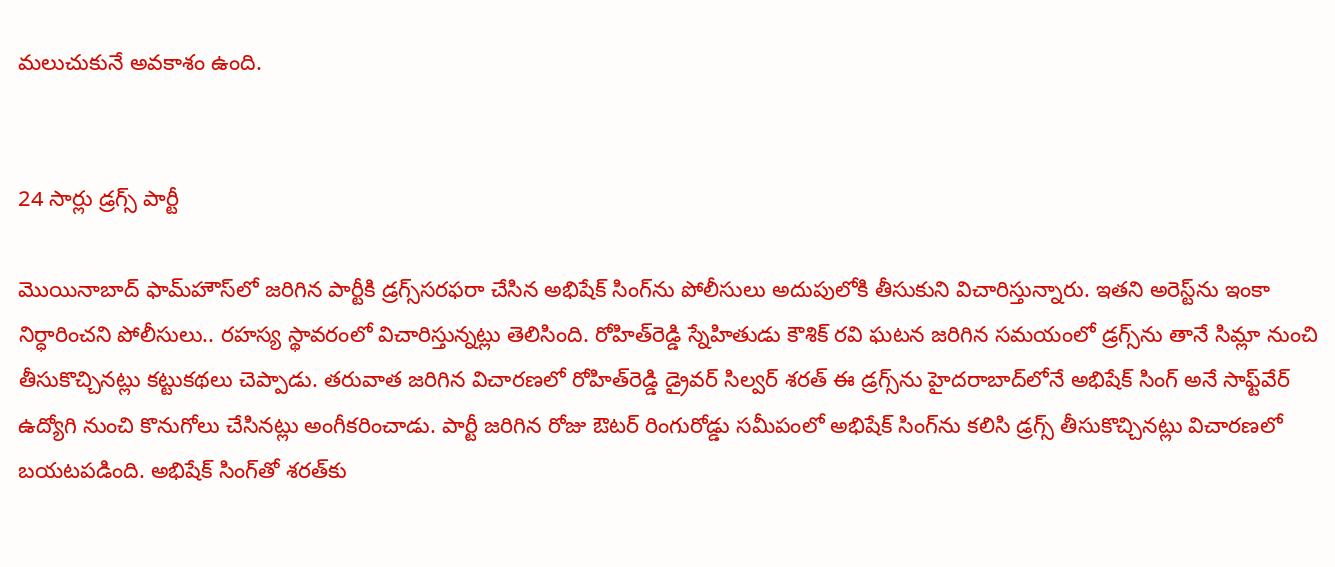మలుచుకునే అవకాశం ఉంది.


24 సార్లు డ్రగ్స్‌ పార్టీ

మొయినాబాద్‌ ఫామ్‌హౌస్‌లో జరిగిన పార్టీకి డ్రగ్స్‌సరఫరా చేసిన అభిషేక్‌ సింగ్‌ను పోలీసులు అదుపులోకి తీసుకుని విచారిస్తున్నారు. ఇతని అరెస్ట్‌ను ఇంకా నిర్ధారించని పోలీసులు.. రహస్య స్థావరంలో విచారిస్తున్నట్లు తెలిసింది. రోహిత్‌రెడ్డి స్నేహితుడు కౌశిక్‌ రవి ఘటన జరిగిన సమయంలో డ్రగ్స్‌ను తానే సిమ్లా నుంచి తీసుకొచ్చినట్లు కట్టుకథలు చెప్పాడు. తరువాత జరిగిన విచారణలో రోహిత్‌రెడ్డి డ్రైవర్‌ సిల్వర్‌ శరత్‌ ఈ డ్రగ్స్‌ను హైదరాబాద్‌లోనే అభిషేక్‌ సింగ్‌ అనే సాఫ్ట్‌వేర్‌ ఉద్యోగి నుంచి కొనుగోలు చేసినట్లు అంగీకరించాడు. పార్టీ జరిగిన రోజు ఔటర్‌ రింగురోడ్డు సమీపంలో అభిషేక్‌ సింగ్‌ను కలిసి డ్రగ్స్‌ తీసుకొచ్చినట్లు విచారణలో బయటపడింది. అభిషేక్‌ సింగ్‌తో శరత్‌కు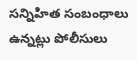సన్నిహిత సంబంధాలు ఉన్నట్లు పోలీసులు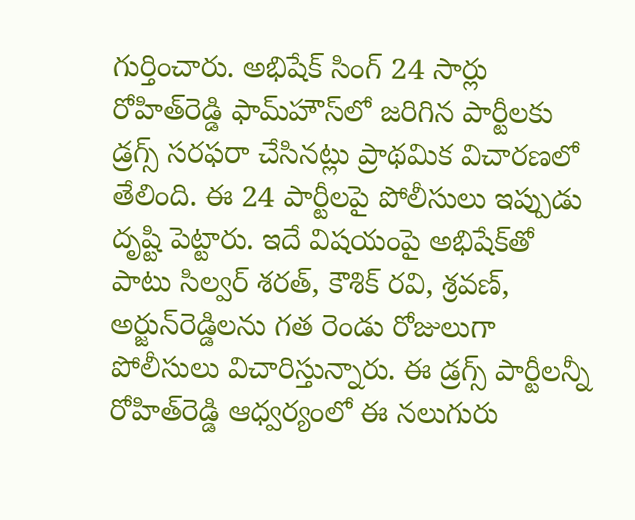గుర్తించారు. అభిషేక్‌ సింగ్‌ 24 సార్లు రోహిత్‌రెడ్డి ఫామ్‌హౌస్‌లో జరిగిన పార్టీలకు డ్రగ్స్‌ సరఫరా చేసినట్లు ప్రాథమిక విచారణలో తేలింది. ఈ 24 పార్టీలపై పోలీసులు ఇప్పుడు దృష్టి పెట్టారు. ఇదే విషయంపై అభిషేక్‌తో పాటు సిల్వర్‌ శరత్‌, కౌశిక్‌ రవి, శ్రవణ్‌, అర్జున్‌రెడ్డిలను గత రెండు రోజులుగా పోలీసులు విచారిస్తున్నారు. ఈ డ్రగ్స్‌ పార్టీలన్నీ రోహిత్‌రెడ్డి ఆధ్వర్యంలో ఈ నలుగురు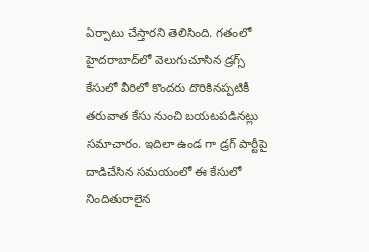ఏర్పాటు చేస్తారని తెలిసింది. గతంలో హైదరాబాద్‌లో వెలుగుచూసిన డ్రగ్స్‌ కేసులో వీరిలో కొందరు దొరికినప్పటికీ తరువాత కేసు నుంచి బయటపడినట్లు సమాచారం. ఇదిలా ఉండ గా డ్రగ్‌ పార్టీపై దాడిచేసిన సమయంలో ఈ కేసులో నిందితురాలైన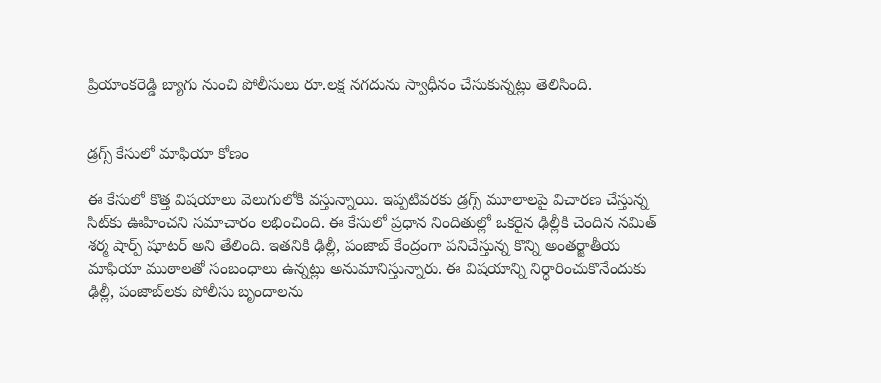ప్రియాంకరెడ్డి బ్యాగు నుంచి పోలీసులు రూ.లక్ష నగదును స్వాధీనం చేసుకున్నట్లు తెలిసింది.


డ్రగ్స్‌ కేసులో మాఫియా కోణం

ఈ కేసులో కొత్త విషయాలు వెలుగులోకి వస్తున్నాయి. ఇప్పటివరకు డ్రగ్స్‌ మూలాలపై విచారణ చేస్తున్న సిట్‌కు ఊహించని సమాచారం లభించింది. ఈ కేసులో ప్రధాన నిందితుల్లో ఒకరైన ఢిల్లీకి చెందిన నమిత్‌ శర్మ షార్ప్‌ షూటర్‌ అని తేలింది. ఇతనికి ఢిల్లీ, పంజాబ్‌ కేంద్రంగా పనిచేస్తున్న కొన్ని అంతర్జాతీయ మాఫియా ముఠాలతో సంబంధాలు ఉన్నట్లు అనుమానిస్తున్నారు. ఈ విషయాన్ని నిర్ధారించుకొనేందుకు ఢిల్లీ, పంజాబ్‌లకు పోలీసు బృందాలను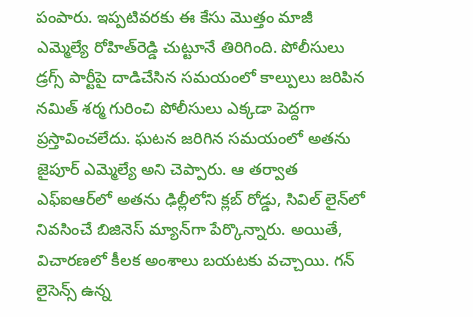పంపారు. ఇప్పటివరకు ఈ కేసు మొత్తం మాజీ ఎమ్మెల్యే రోహిత్‌రెడ్డి చుట్టూనే తిరిగింది. పోలీసులు డ్రగ్స్‌ పార్టీపై దాడిచేసిన సమయంలో కాల్పులు జరిపిన నమిత్‌ శర్మ గురించి పోలీసులు ఎక్కడా పెద్దగా ప్రస్తావించలేదు. ఘటన జరిగిన సమయంలో అతను జైపూర్‌ ఎమ్మెల్యే అని చెప్పారు. ఆ తర్వాత ఎఫ్‌ఐఆర్‌లో అతను ఢిల్లీలోని క్లబ్‌ రోడ్డు, సివిల్‌ లైన్‌లో నివసించే బిజినెస్‌ మ్యాన్‌గా పేర్కొన్నారు. అయితే, విచారణలో కీలక అంశాలు బయటకు వచ్చాయి. గన్‌ లైసెన్స్‌ ఉన్న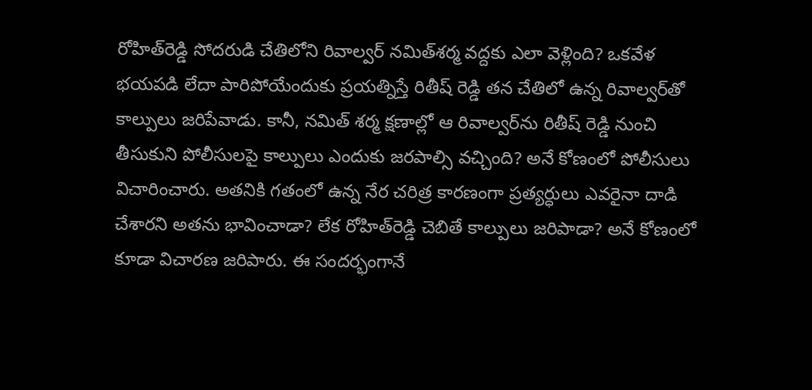రోహిత్‌రెడ్డి సోదరుడి చేతిలోని రివాల్వర్‌ నమిత్‌శర్మ వద్దకు ఎలా వెళ్లింది? ఒకవేళ భయపడి లేదా పారిపోయేందుకు ప్రయత్నిస్తే రితీష్ రెడ్డి తన చేతిలో ఉన్న రివాల్వర్‌తో కాల్పులు జరిపేవాడు. కానీ, నమిత్‌ శర్మ క్షణాల్లో ఆ రివాల్వర్‌ను రితీష్ రెడ్డి నుంచి తీసుకుని పోలీసులపై కాల్పులు ఎందుకు జరపాల్సి వచ్చింది? అనే కోణంలో పోలీసులు విచారించారు. అతనికి గతంలో ఉన్న నేర చరిత్ర కారణంగా ప్రత్యర్ధులు ఎవరైనా దాడి చేశారని అతను భావించాడా? లేక రోహిత్‌రెడ్డి చెబితే కాల్పులు జరిపాడా? అనే కోణంలో కూడా విచారణ జరిపారు. ఈ సందర్భంగానే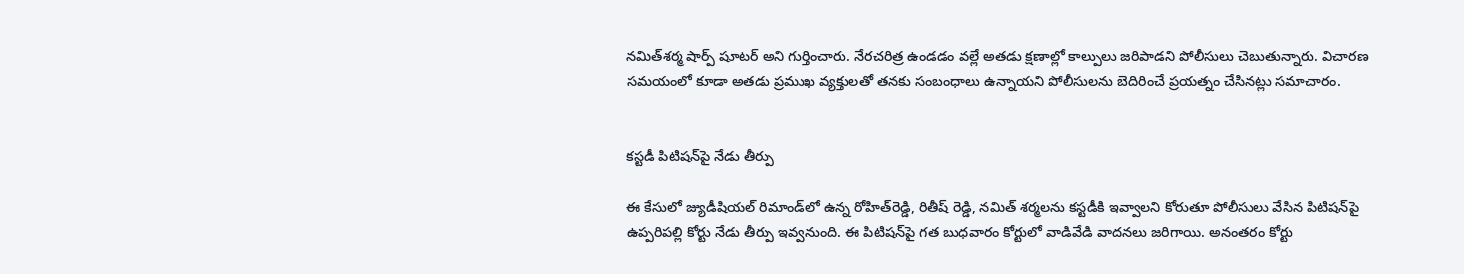నమిత్‌శర్మ షార్ప్‌ షూటర్‌ అని గుర్తించారు. నేరచరిత్ర ఉండడం వల్లే అతడు క్షణాల్లో కాల్పులు జరిపాడని పోలీసులు చెబుతున్నారు. విచారణ సమయంలో కూడా అతడు ప్రముఖ వ్యక్తులతో తనకు సంబంధాలు ఉన్నాయని పోలీసులను బెదిరించే ప్రయత్నం చేసినట్లు సమాచారం.


కస్టడీ పిటిషన్‌పై నేడు తీర్పు

ఈ కేసులో జ్యుడీషియల్‌ రిమాండ్‌లో ఉన్న రోహిత్‌రెడ్డి, రితీష్ రెడ్డి, నమిత్‌ శర్మలను కస్టడీకి ఇవ్వాలని కోరుతూ పోలీసులు వేసిన పిటిషన్‌పై ఉప్పరిపల్లి కోర్టు నేడు తీర్పు ఇవ్వనుంది. ఈ పిటిషన్‌పై గత బుధవారం కోర్టులో వాడివేడి వాదనలు జరిగాయి. అనంతరం కోర్టు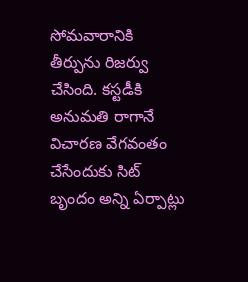సోమవారానికి తీర్పును రిజర్వు చేసింది. కస్టడీకి అనుమతి రాగానే విచారణ వేగవంతం చేసేందుకు సిట్‌ బృందం అన్ని ఏర్పాట్లు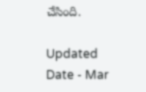చేసింది.

Updated Date - Mar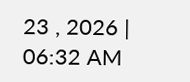23 , 2026 | 06:32 AM